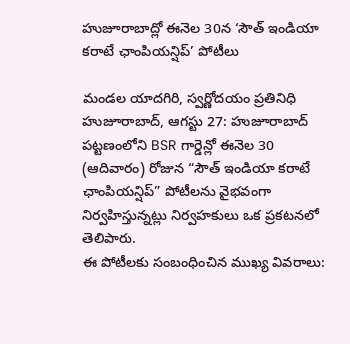హుజూరాబాద్లో ఈనెల 30న ‘సౌత్ ఇండియా కరాటే ఛాంపియన్షిప్’ పోటీలు

మండల యాదగిరి, స్వర్ణోదయం ప్రతినిధి హుజూరాబాద్, ఆగస్టు 27: హుజూరాబాద్ పట్టణంలోని BSR గార్డెన్లో ఈనెల 30 (ఆదివారం) రోజున “సౌత్ ఇండియా కరాటే ఛాంపియన్షిప్” పోటీలను వైభవంగా నిర్వహిస్తున్నట్లు నిర్వహకులు ఒక ప్రకటనలో తెలిపారు.
ఈ పోటీలకు సంబంధించిన ముఖ్య వివరాలు: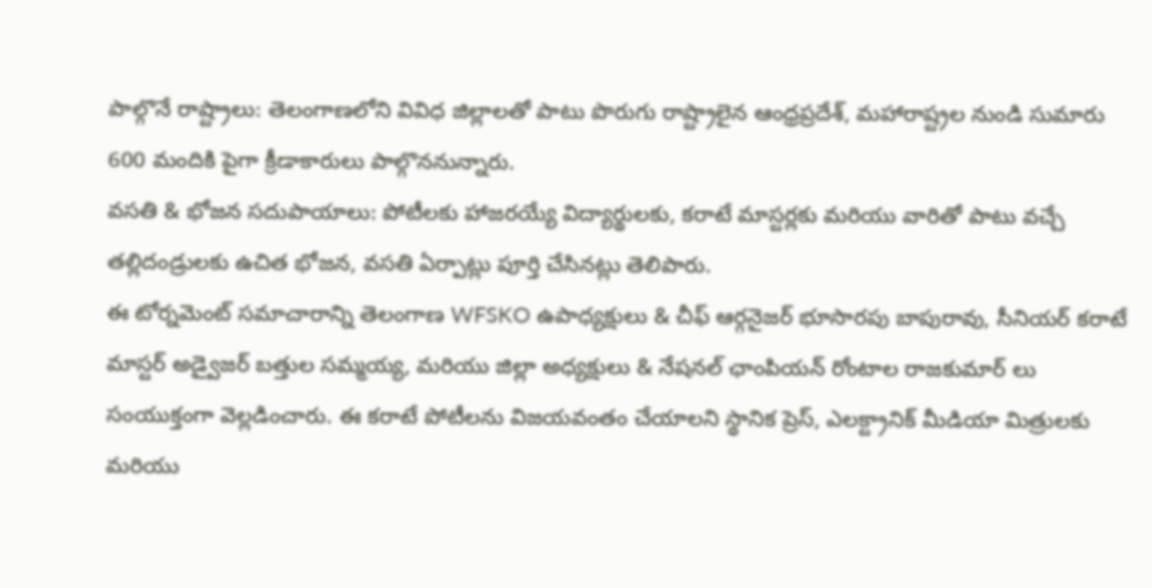పాల్గొనే రాష్ట్రాలు: తెలంగాణలోని వివిధ జిల్లాలతో పాటు పొరుగు రాష్ట్రాలైన ఆంధ్రప్రదేశ్, మహారాష్ట్రల నుండి సుమారు 600 మందికి పైగా క్రీడాకారులు పాల్గొననున్నారు.
వసతి & భోజన సదుపాయాలు: పోటీలకు హాజరయ్యే విద్యార్థులకు, కరాటే మాస్టర్లకు మరియు వారితో పాటు వచ్చే తల్లిదండ్రులకు ఉచిత భోజన, వసతి ఏర్పాట్లు పూర్తి చేసినట్లు తెలిపారు.
ఈ టోర్నమెంట్ సమాచారాన్ని తెలంగాణ WFSKO ఉపాధ్యక్షులు & చీఫ్ ఆర్గనైజర్ భూసారపు బాపురావు, సీనియర్ కరాటే మాస్టర్ అడ్వైజర్ బత్తుల సమ్మయ్య, మరియు జిల్లా అధ్యక్షులు & నేషనల్ ఛాంపియన్ రోంటాల రాజకుమార్ లు సంయుక్తంగా వెల్లడించారు. ఈ కరాటే పోటీలను విజయవంతం చేయాలని స్థానిక ప్రెస్, ఎలక్ట్రానిక్ మీడియా మిత్రులకు మరియు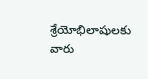శ్రేయోభిలాషులకు వారు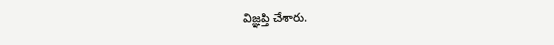విజ్ఞప్తి చేశారు.